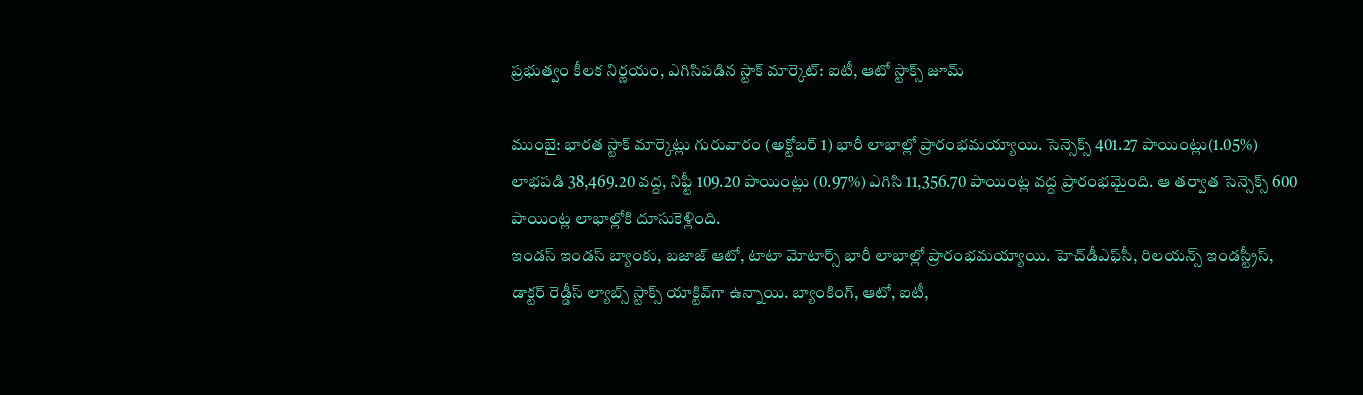ప్రభుత్వం కీలక నిర్ణయం, ఎగిసిపడిన స్టాక్ మార్కెట్: ఐటీ, ఆటో స్టాక్స్ జూమ్

ముంబై: భారత స్టాక్ మార్కెట్లు గురువారం (అక్టోబర్ 1) భారీ లాభాల్లో ప్రారంభమయ్యాయి. సెన్సెక్స్ 401.27 పాయింట్లు(1.05%) లాభపడి 38,469.20 వద్ద, నిఫ్టీ 109.20 పాయింట్లు (0.97%) ఎగిసి 11,356.70 పాయింట్ల వద్ద ప్రారంభమైంది. ఆ తర్వాత సెన్సెక్స్ 600 పాయింట్ల లాభాల్లోకి దూసుకెళ్లింది.
ఇండస్ ఇండస్ బ్యాంకు, బజాజ్ ఆటో, టాటా మోటార్స్ భారీ లాభాల్లో ప్రారంభమయ్యాయి. హెచ్‌డీఎఫ్‌సీ, రిలయన్స్ ఇండస్ట్రీస్, డాక్టర్ రెడ్డీస్ ల్యాబ్స్ స్టాక్స్ యాక్టివ్‌గా ఉన్నాయి. బ్యాంకింగ్, ఆటో, ఐటీ,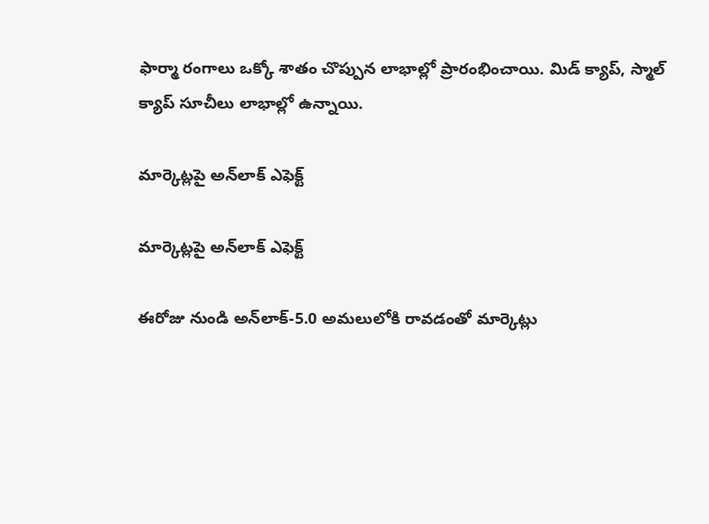ఫార్మా రంగాలు ఒక్కో శాతం చొప్పున లాభాల్లో ప్రారంభించాయి. మిడ్ క్యాప్, స్మాల్ క్యాప్ సూచీలు లాభాల్లో ఉన్నాయి.

మార్కెట్లపై అన్‌లాక్ ఎఫెక్ట్

మార్కెట్లపై అన్‌లాక్ ఎఫెక్ట్

ఈరోజు నుండి అన్‌లాక్-5.0 అమలులోకి రావడంతో మార్కెట్లు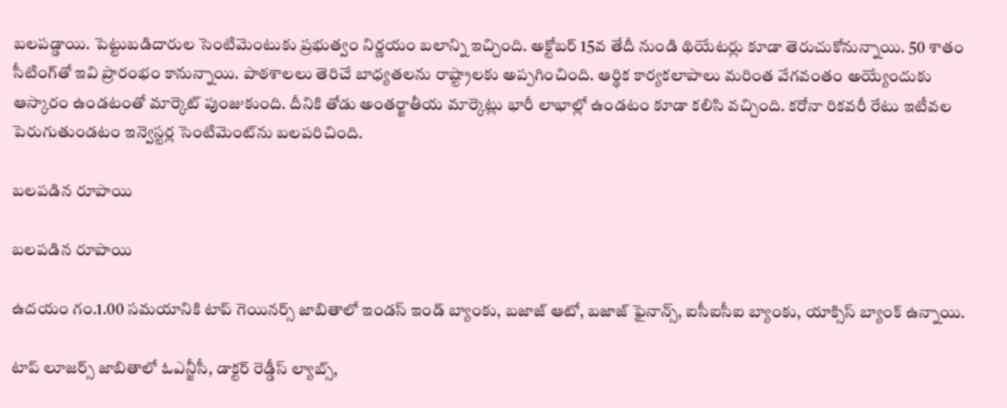బలపడ్డాయి. పెట్టుబడిదారుల సెంటిమెంటుకు ప్రభుత్వం నిర్ణయం బలాన్ని ఇచ్చింది. అక్టోబర్ 15వ తేదీ నుండి థియేటర్లు కూడా తెరుచుకోనున్నాయి. 50 శాతం సీటింగ్‌తో ఇవి ప్రారంభం కానున్నాయి. పాఠశాలలు తెరిచే బాధ్యతలను రాష్ట్రాలకు అప్పగించింది. ఆర్థిక కార్యకలాపాలు మరింత వేగవంతం అయ్యేందుకు ఆస్కారం ఉండటంతో మార్కెట్ పుంజుకుంది. దీనికి తోడు అంతర్జాతీయ మార్కెట్లు భారీ లాభాల్లో ఉండటం కూడా కలిసి వచ్చింది. కరోనా రికవరీ రేటు ఇటీవల పెరుగుతుండటం ఇన్వెస్టర్ల సెంటిమెంట్‌ను బలపరిచింది.

బలపడిన రూపాయి

బలపడిన రూపాయి

ఉదయం గం.1.00 సమయానికి టాప్ గెయినర్స్ జాబితాలో ఇండస్ ఇండ్ బ్యాంకు, బజాజ్ ఆటో, బజాజ్ ఫైనాన్స్, ఐసీఐసీఐ బ్యాంకు, యాక్సిస్ బ్యాంక్ ఉన్నాయి.

టాప్ లూజర్స్ జాబితాలో ఓఎన్జీసీ, డాక్టర్ రెడ్డీస్ ల్యాబ్స్,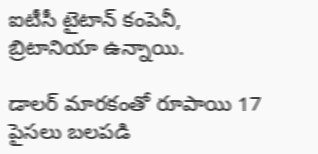ఐటీసీ టైటాన్ కంపెనీ, బ్రిటానియా ఉన్నాయి.

డాలర్ మారకంతో రూపాయి 17 పైసలు బలపడి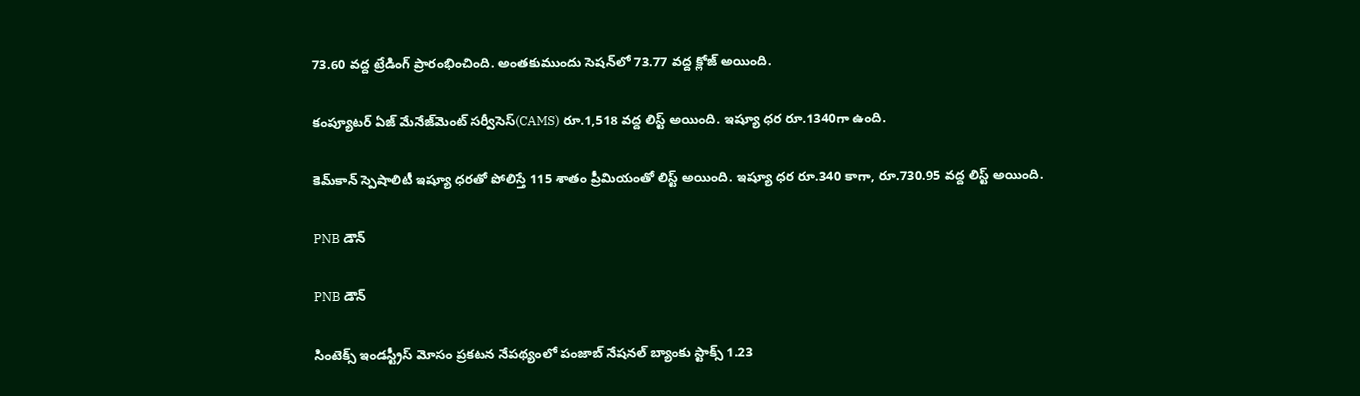73.60 వద్ద ట్రేడింగ్ ప్రారంభించింది. అంతకుముందు సెషన్‌లో 73.77 వద్ద క్లోజ్ అయింది.

కంప్యూటర్ ఏజ్ మేనేజ్‌మెంట్ సర్వీసెస్(CAMS) రూ.1,518 వద్ద లిస్ట్ అయింది. ఇష్యూ ధర రూ.1340గా ఉంది.

కెమ్‌కాన్ స్పెషాలిటీ ఇష్యూ ధరతో పోలిస్తే 115 శాతం ప్రీమియంతో లిస్ట్ అయింది. ఇష్యూ ధర రూ.340 కాగా, రూ.730.95 వద్ద లిస్ట్ అయింది.

PNB డౌన్

PNB డౌన్

సింటెక్స్ ఇండస్ట్రీస్ మోసం ప్రకటన నేపథ్యంలో పంజాబ్ నేషనల్ బ్యాంకు స్టాక్స్ 1.23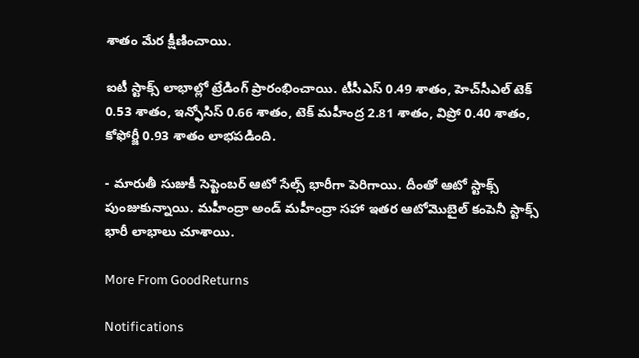శాతం మేర క్షీణించాయి.

ఐటీ స్టాక్స్ లాభాల్లో ట్రేడింగ్ ప్రారంభించాయి. టీసీఎస్ 0.49 శాతం, హెచ్‌సీఎల్ టెక్ 0.53 శాతం, ఇన్ఫోసిస్ 0.66 శాతం, టెక్ మహీంద్ర 2.81 శాతం, విప్రో 0.40 శాతం, కోఫోర్జీ 0.93 శాతం లాభపడింది.

- మారుతీ సుజుకీ సెప్టెంబర్ ఆటో సేల్స్ భారీగా పెరిగాయి. దీంతో ఆటో స్టాక్స్ పుంజుకున్నాయి. మహీంద్రా అండ్ మహీంద్రా సహా ఇతర ఆటోమొబైల్ కంపెనీ స్టాక్స్ భారీ లాభాలు చూశాయి.

More From GoodReturns

Notifications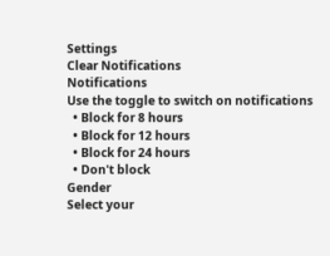Settings
Clear Notifications
Notifications
Use the toggle to switch on notifications
  • Block for 8 hours
  • Block for 12 hours
  • Block for 24 hours
  • Don't block
Gender
Select your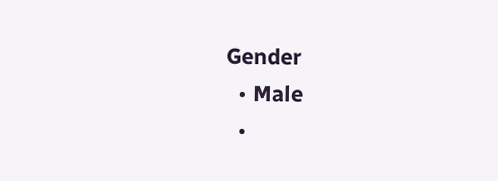Gender
  • Male
  •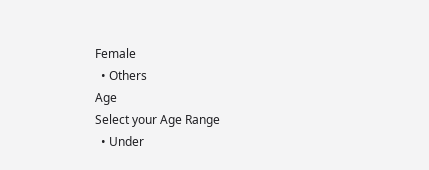Female
  • Others
Age
Select your Age Range
  • Under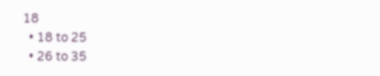18
  • 18 to 25
  • 26 to 35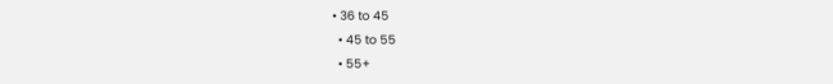• 36 to 45
  • 45 to 55
  • 55+